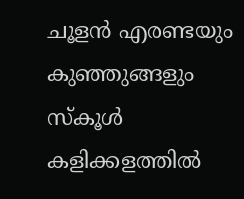ചൂളൻ എരണ്ടയും കുഞ്ഞുങ്ങളും
സ്കൂൾ കളിക്കളത്തിൽ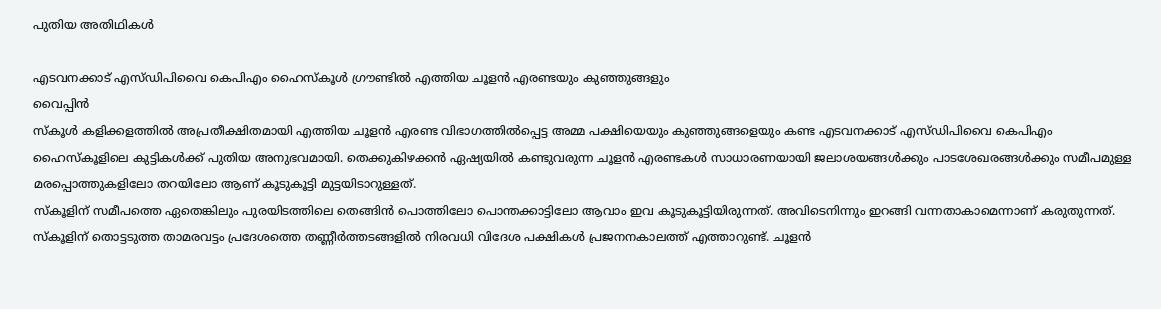പുതിയ അതിഥികൾ

എടവനക്കാട് എസ്ഡിപിവൈ കെപിഎം ഹൈസ്കൂൾ ഗ്രൗണ്ടിൽ എത്തിയ ചൂളൻ എരണ്ടയും കുഞ്ഞുങ്ങളും
വൈപ്പിൻ
സ്കൂൾ കളിക്കളത്തിൽ അപ്രതീക്ഷിതമായി എത്തിയ ചൂളൻ എരണ്ട വിഭാഗത്തിൽപ്പെട്ട അമ്മ പക്ഷിയെയും കുഞ്ഞുങ്ങളെയും കണ്ട എടവനക്കാട് എസ്ഡിപിവൈ കെപിഎം ഹൈസ്കൂളിലെ കുട്ടികൾക്ക് പുതിയ അനുഭവമായി. തെക്കുകിഴക്കൻ ഏഷ്യയിൽ കണ്ടുവരുന്ന ചൂളൻ എരണ്ടകൾ സാധാരണയായി ജലാശയങ്ങൾക്കും പാടശേഖരങ്ങൾക്കും സമീപമുള്ള മരപ്പൊത്തുകളിലോ തറയിലോ ആണ് കൂടുകൂട്ടി മുട്ടയിടാറുള്ളത്.
സ്കൂളിന് സമീപത്തെ ഏതെങ്കിലും പുരയിടത്തിലെ തെങ്ങിൻ പൊത്തിലോ പൊന്തക്കാട്ടിലോ ആവാം ഇവ കൂടുകൂട്ടിയിരുന്നത്. അവിടെനിന്നും ഇറങ്ങി വന്നതാകാമെന്നാണ് കരുതുന്നത്. സ്കൂളിന് തൊട്ടടുത്ത താമരവട്ടം പ്രദേശത്തെ തണ്ണീർത്തടങ്ങളിൽ നിരവധി വിദേശ പക്ഷികൾ പ്രജനനകാലത്ത് എത്താറുണ്ട്. ചൂളൻ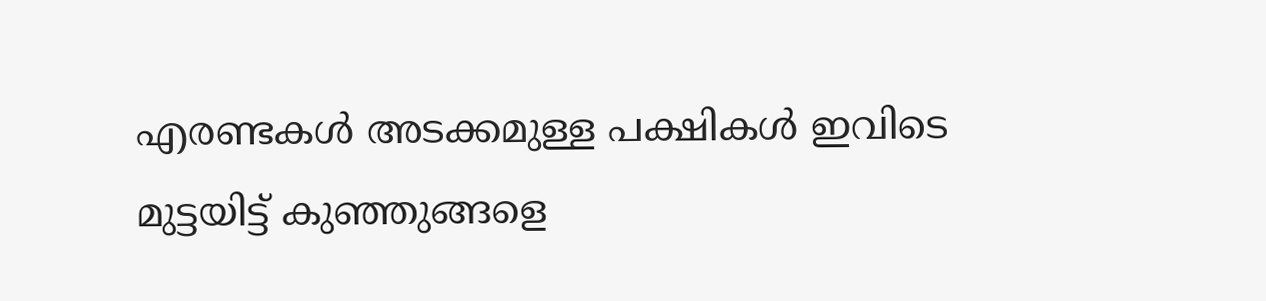എരണ്ടകൾ അടക്കമുള്ള പക്ഷികൾ ഇവിടെ മുട്ടയിട്ട് കുഞ്ഞുങ്ങളെ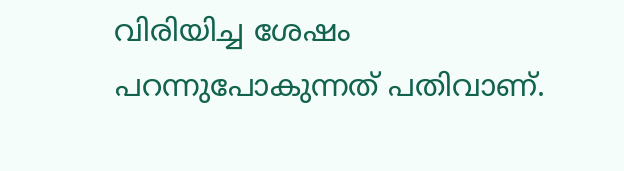വിരിയിച്ച ശേഷം പറന്നുപോകുന്നത് പതിവാണ്.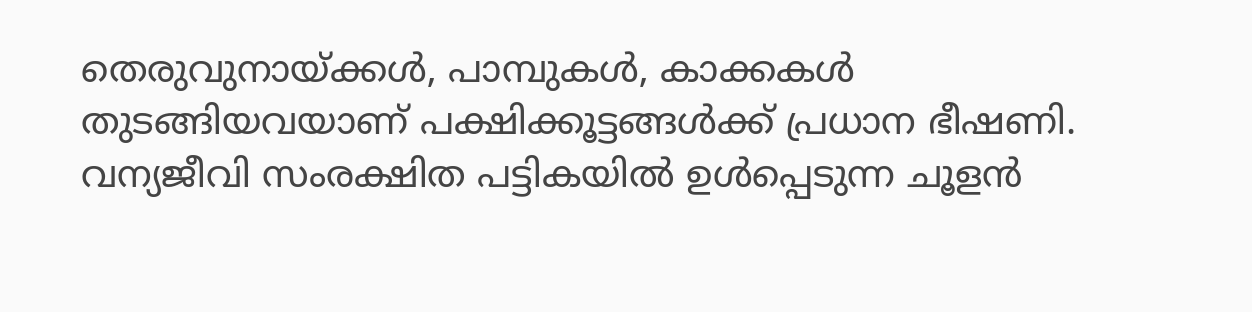തെരുവുനായ്ക്കൾ, പാമ്പുകൾ, കാക്കകൾ തുടങ്ങിയവയാണ് പക്ഷിക്കൂട്ടങ്ങൾക്ക് പ്രധാന ഭീഷണി. വന്യജീവി സംരക്ഷിത പട്ടികയിൽ ഉൾപ്പെടുന്ന ചൂളൻ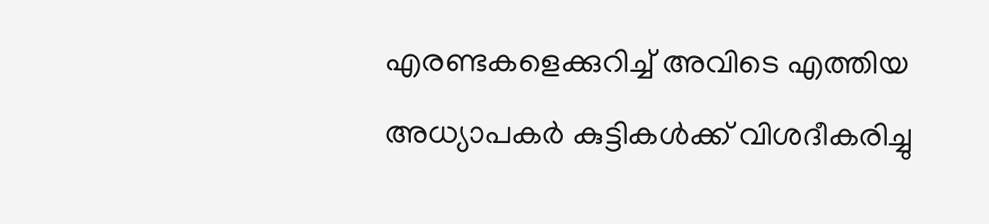എരണ്ടകളെക്കുറിച്ച് അവിടെ എത്തിയ അധ്യാപകർ കുട്ടികൾക്ക് വിശദീകരിച്ചു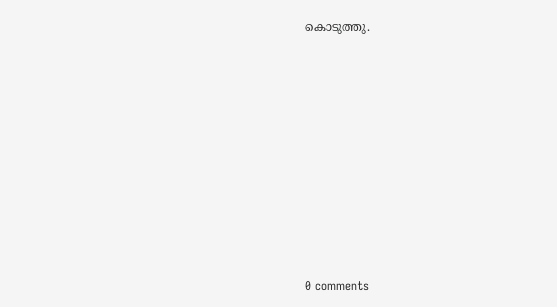കൊടുത്തു.










0 comments